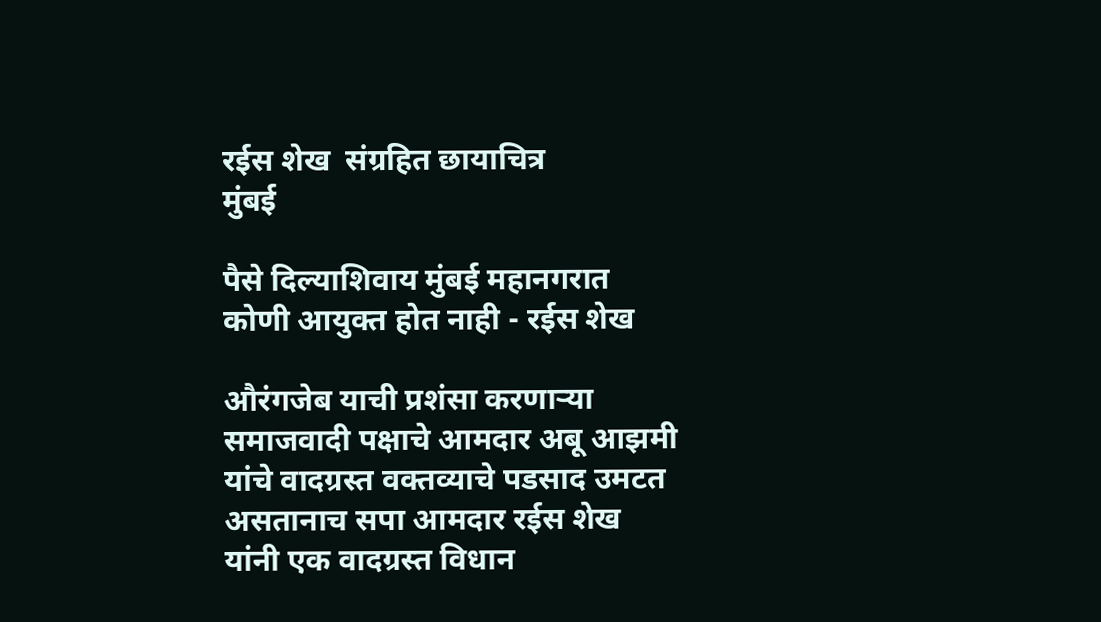रईस शेख  संग्रहित छायाचित्र
मुंबई

पैसे दिल्याशिवाय मुंबई महानगरात कोणी आयुक्त होत नाही - रईस शेख

औरंगजेब याची प्रशंसा करणाऱ्या समाजवादी पक्षाचे आमदार अबू आझमी यांचे वादग्रस्त वक्तव्याचे पडसाद उमटत असतानाच सपा आमदार रईस शेख यांनी एक वादग्रस्त विधान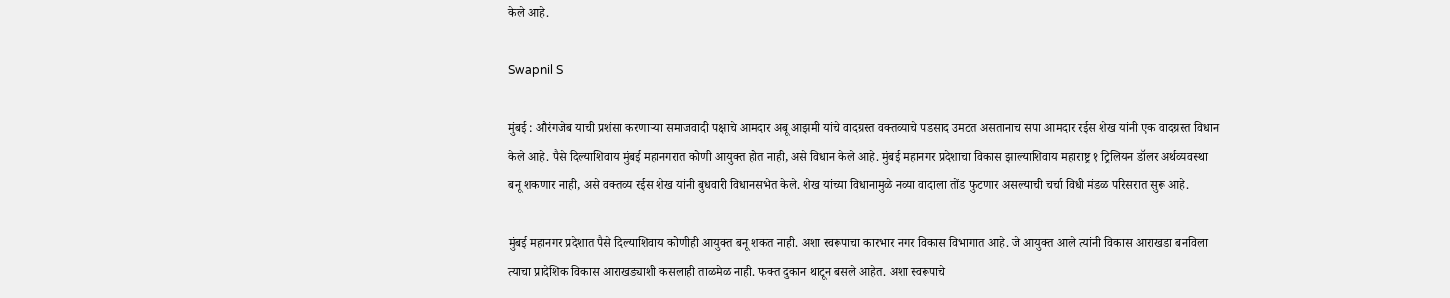केले आहे.

Swapnil S

मुंबई : औरंगजेब याची प्रशंसा करणाऱ्या समाजवादी पक्षाचे आमदार अबू आझमी यांचे वादग्रस्त वक्तव्याचे पडसाद उमटत असतानाच सपा आमदार रईस शेख यांनी एक वादग्रस्त विधान केले आहे. पैसे दिल्याशिवाय मुंबई महानगरात कोणी आयुक्त होत नाही, असे विधान केले आहे. मुंबई महानगर प्रदेशाचा विकास झाल्याशिवाय महाराष्ट्र १ ट्रिलियन डॉलर अर्थव्यवस्था बनू शकणार नाही, असे वक्तव्य रईस शेख यांनी बुधवारी विधानसभेत केले. शेख यांच्या विधानामुळे नव्या वादाला तोंड फुटणार असल्याची चर्चा विधी मंडळ परिसरात सुरू आहे.

मुंबई महानगर प्रदेशात पैसे दिल्याशिवाय कोणीही आयुक्त बनू शकत नाही. अशा स्वरूपाचा कारभार नगर विकास विभागात आहे. जे आयुक्त आले त्यांनी विकास आराखडा बनविला त्याचा प्रादेशिक विकास आराखड्याशी कसलाही ताळमेळ नाही. फक्त दुकान थाटून बसले आहेत. अशा स्वरूपाचे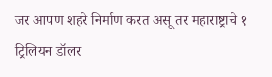जर आपण शहरे निर्माण करत असू तर महाराष्ट्राचे १ ट्रिलियन डॉलर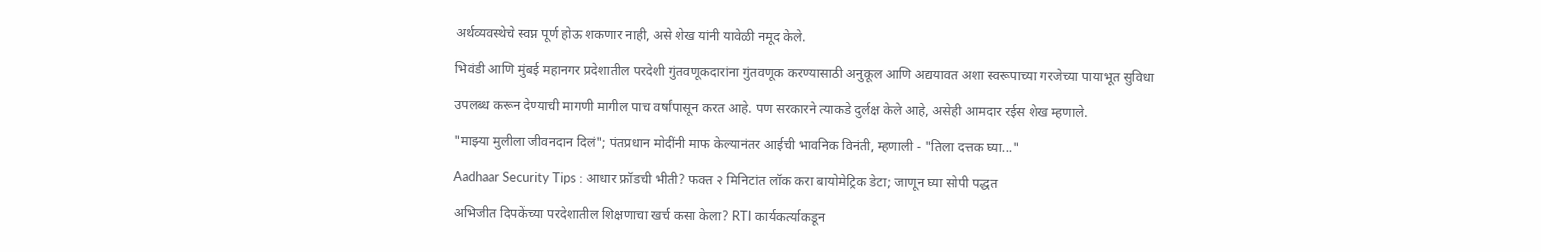अर्थव्यवस्थेचे स्वप्न पूर्ण होऊ शकणार नाही, असे शेख यांनी यावेळी नमूद केले.

भिवंडी आणि मुंबई महानगर प्रदेशातील परदेशी गुंतवणूकदारांना गुंतवणूक करण्यासाठी अनुकूल आणि अद्ययावत अशा स्वरूपाच्या गरजेच्या पायाभूत सुविधा

उपलब्ध करून देण्याची मागणी मागील पाच वर्षांपासून करत आहे. पण सरकारने त्याकडे दुर्लक्ष केले आहे, असेही आमदार रईस शेख म्हणाले.

"माझ्या मुलीला जीवनदान दिलं"; पंतप्रधान मोदींनी माफ केल्यानंतर आईची भावनिक विनंती, म्हणाली - "तिला दत्तक घ्या..."

Aadhaar Security Tips : आधार फ्रॉडची भीती? फक्त २ मिनिटांत लॉक करा बायोमेट्रिक डेटा; जाणून घ्या सोपी पद्धत

अभिजीत दिपकेंच्या परदेशातील शिक्षणाचा खर्च कसा केला? RTI कार्यकर्त्याकडून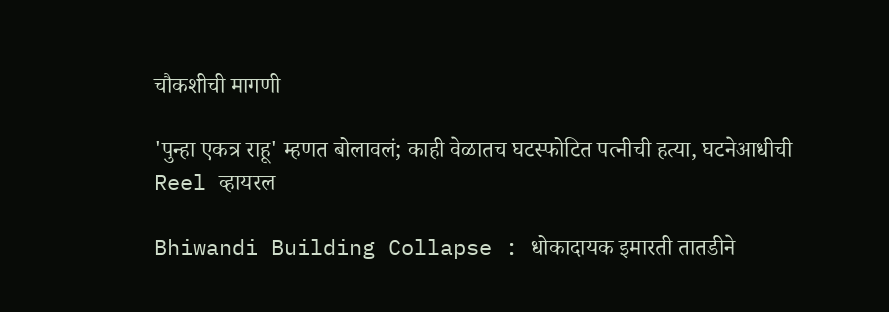चौकशीची मागणी

'पुन्हा एकत्र राहू' म्हणत बोलावलं; काही वेळातच घटस्फोटित पत्नीची हत्या, घटनेआधीची Reel व्हायरल

Bhiwandi Building Collapse : धोकादायक इमारती तातडीने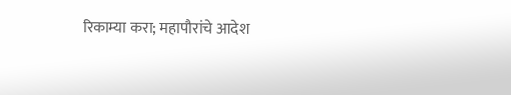रिकाम्या करा; महापौरांचे आदेश